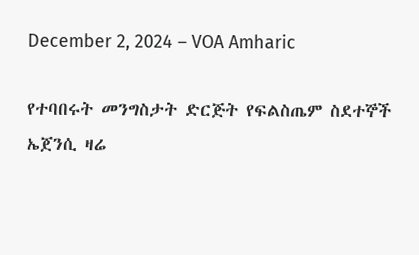December 2, 2024 – VOA Amharic

የተባበሩት መንግስታት ድርጅት የፍልስጤም ስደተኞች ኤጀንሲ ዛሬ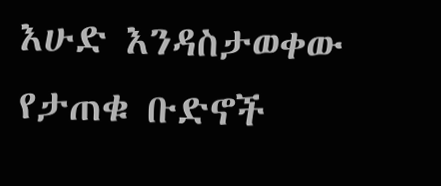እሁድ እንዳስታወቀው የታጠቁ ቡድኖች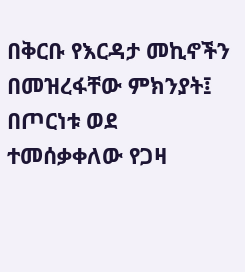በቅርቡ የእርዳታ መኪኖችን በመዝረፋቸው ምክንያት፤  በጦርነቱ ወደ ተመሰቃቀለው የጋዛ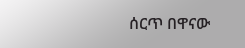ሰርጥ በዋናው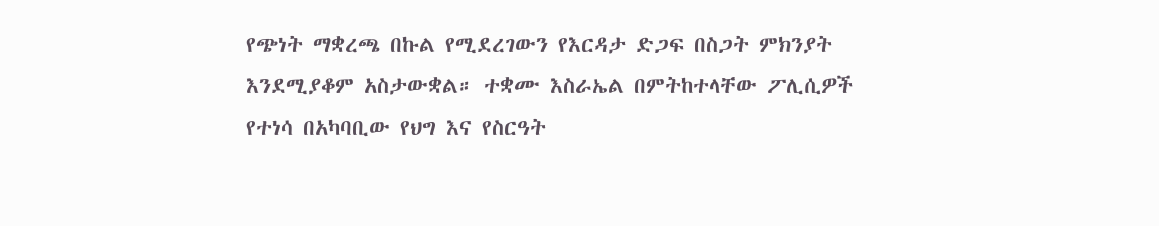የጭነት ማቋረጫ በኩል የሚደረገውን የእርዳታ ድጋፍ በስጋት ምክንያት እንደሚያቆም አስታውቋል። ተቋሙ እስራኤል በምትከተላቸው ፖሊሲዎች የተነሳ በአካባቢው የህግ እና የስርዓት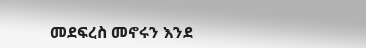መደፍረስ መኖሩን እንደ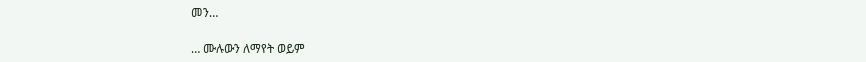መን…

… ሙሉውን ለማየት ወይም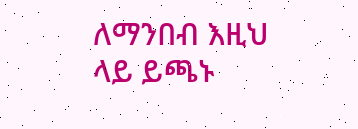ለማንበብ እዚህ ላይ ይጫኑ